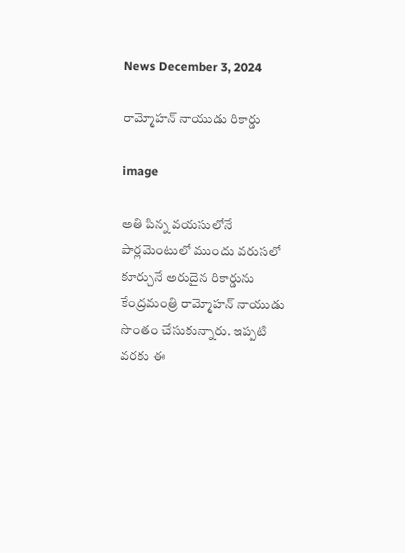News December 3, 2024

రామ్మోహన్ నాయుడు రికార్డు

image

అతి పిన్న వయసులోనే పార్లమెంటులో ముందు వరుసలో కూర్చునే అరుదైన రికార్డును కేంద్రమంత్రి రామ్మోహన్ నాయుడు సొంతం చేసుకున్నారు. ఇప్పటి వరకు ఈ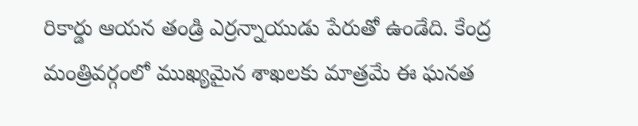రికార్డు ఆయన తండ్రి ఎర్రన్నాయుడు పేరుతో ఉండేది. కేంద్ర మంత్రివర్గంలో ముఖ్యమైన శాఖలకు మాత్రమే ఈ ఘనత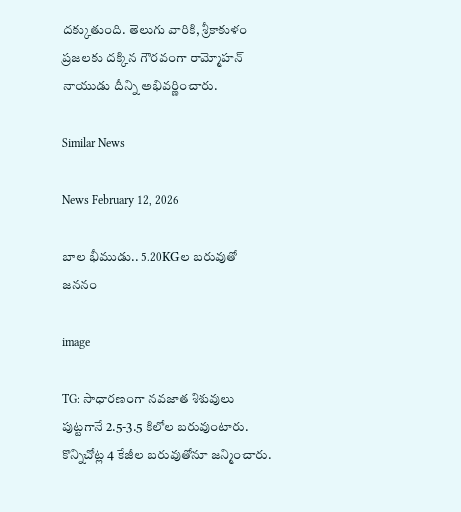దక్కుతుంది. తెలుగు వారికి, శ్రీకాకుళం ప్రజలకు దక్కిన గౌరవంగా రామ్మోహన్ నాయుడు దీన్ని అభివర్ణించారు.

Similar News

News February 12, 2026

బాల భీముడు.. 5.20KGల బరువుతో జననం

image

TG: సాధారణంగా నవజాత శిశువులు పుట్టగానే 2.5-3.5 కిలోల బరువుంటారు. కొన్నిచోట్ల 4 కేజీల బరువుతోనూ జన్మించారు.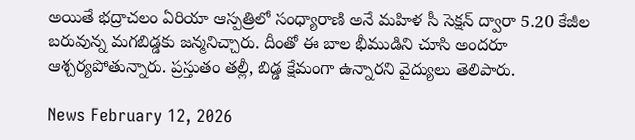అయితే భద్రాచలం ఏరియా ఆస్పత్రిలో సంధ్యారాణి అనే మహిళ సీ సెక్షన్ ద్వారా 5.20 కేజీల బరువున్న మగబిడ్డకు జన్మనిచ్చారు. దీంతో ఈ బాల భీముడిని చూసి అందరూ ఆశ్చర్యపోతున్నారు. ప్రస్తుతం తల్లీ, బిడ్డ క్షేమంగా ఉన్నారని వైద్యులు తెలిపారు.

News February 12, 2026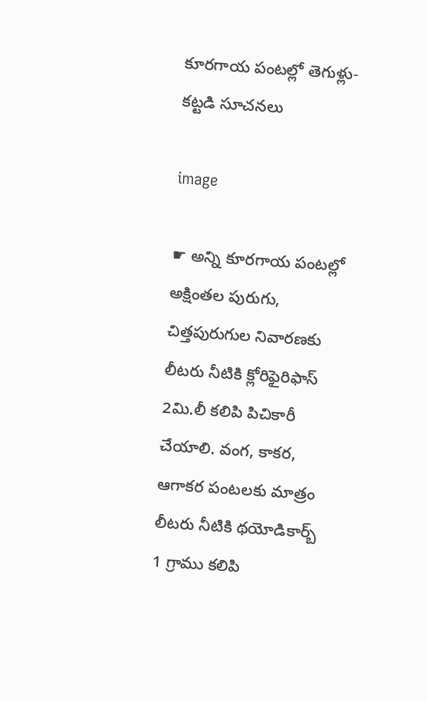కూరగాయ పంటల్లో తెగుళ్లు- కట్టడి సూచనలు

image

☛ అన్ని కూరగాయ పంటల్లో అక్షింతల పురుగు, చిత్తపురుగుల నివారణకు లీటరు నీటికి క్లోరిఫైరిఫాస్ 2మి.లీ కలిపి పిచికారీ చేయాలి. వంగ, కాకర, ఆగాకర పంటలకు మాత్రం లీటరు నీటికి థయోడికార్బ్ 1 గ్రాము కలిపి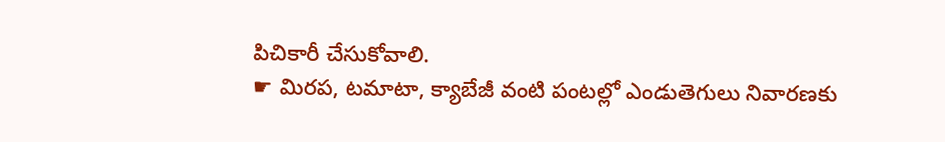పిచికారీ చేసుకోవాలి.
☛ మిరప, టమాటా, క్యాబేజీ వంటి పంటల్లో ఎండుతెగులు నివారణకు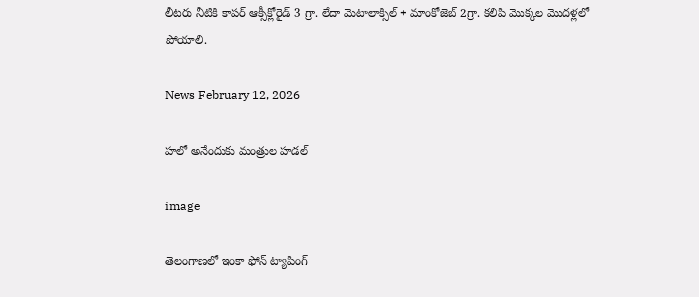లీటరు నీటికి కాపర్ ఆక్సీక్లోరైడ్ 3 గ్రా. లేదా మెటాలాక్సిల్ + మాంకోజెబ్ 2గ్రా. కలిపి మొక్కల మొదళ్లలో పోయాలి.

News February 12, 2026

హలో అనేందుకు మంత్రుల హడల్

image

తెలంగాణలో ఇంకా ఫోన్ ట్యాపింగ్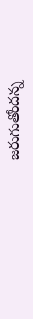జరుగుతోందన్న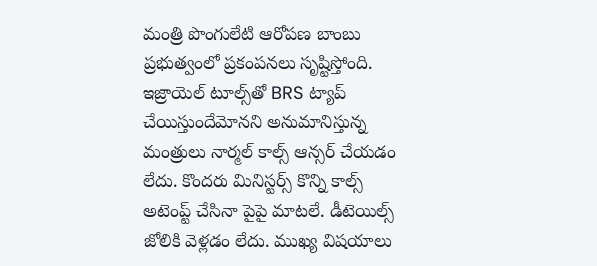మంత్రి పొంగులేటి ఆరోపణ బాంబు ప్రభుత్వంలో ప్రకంపనలు సృష్టిస్తోంది. ఇజ్రాయెల్ టూల్స్‌తో BRS ట్యాప్ చేయిస్తుందేమోనని అనుమానిస్తున్న మంత్రులు నార్మల్ కాల్స్ ఆన్సర్ చేయడం లేదు. కొందరు మినిస్టర్స్ కొన్ని కాల్స్ అటెంప్ట్ చేసినా పైపై మాటలే. డీటెయిల్స్ జోలికి వెళ్లడం లేదు. ముఖ్య విషయాలు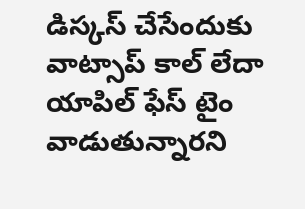డిస్కస్ చేసేందుకు వాట్సాప్ కాల్ లేదా యాపిల్ ఫేస్ టైం వాడుతున్నారని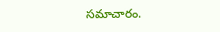సమాచారం.